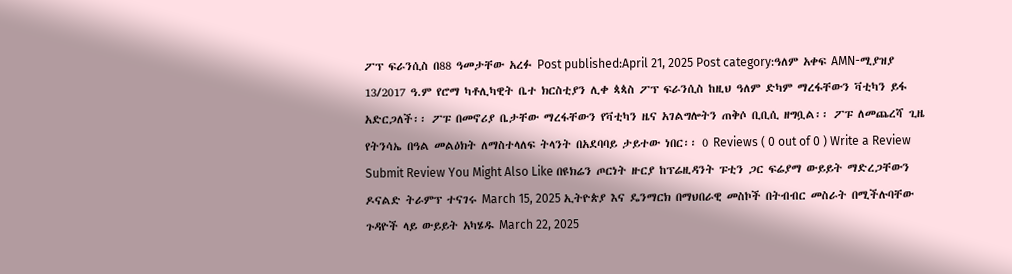ፖፕ ፍራንሲስ በ88 ዓመታቸው አረፉ Post published:April 21, 2025 Post category:ዓለም አቀፍ AMN-ሚያዝያ 13/2017 ዓ.ም የሮማ ካቶሊካዊት ቤተ ክርስቲያን ሊቀ ጳጳስ ፖፕ ፍራንሲስ ከዚህ ዓለም ድካም ማረፋቸውን ቫቲካን ይፋ አድርጋለች፡፡ ፖፑ በመኖሪያ ቤታቸው ማረፋቸውን የቫቲካን ዜና አገልግሎትን ጠቅሶ ቢቢሲ ዘግቧል፡፡ ፖፑ ለመጨረሻ ጊዜ የትንሳኤ በዓል መልዕክት ለማስተላለፍ ትላንት በአደባባይ ታይተው ነበር፡፡ 0 Reviews ( 0 out of 0 ) Write a Review Submit Review You Might Also Like በዩክሬን ጦርነት ዙርያ ከፕሬዚዳንት ፑቲን ጋር ፍሬያማ ውይይት ማድረጋቸውን ዶናልድ ትራምፕ ተናገሩ March 15, 2025 ኢትዮጵያ እና ዴንማርክ በማህበራዊ መስኮች በትብብር መስራት በሚችሉባቸው ጉዳዮች ላይ ውይይት አካሄዱ March 22, 2025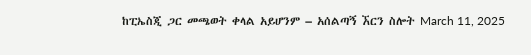ከፒኤስጂ ጋር መጫወት ቀላል አይሆንም – አሰልጣኝ ኧርን ስሎት March 11, 2025